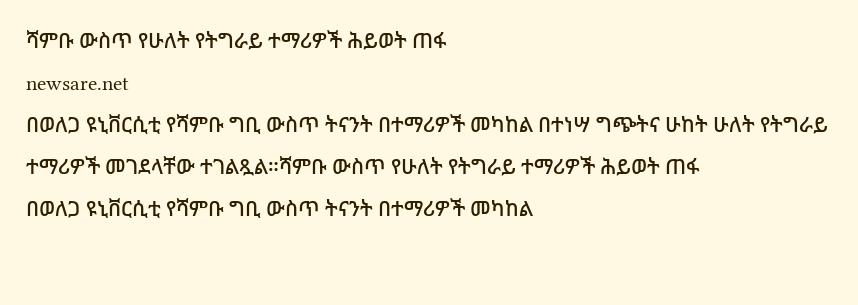ሻምቡ ውስጥ የሁለት የትግራይ ተማሪዎች ሕይወት ጠፋ
newsare.net
በወለጋ ዩኒቨርሲቲ የሻምቡ ግቢ ውስጥ ትናንት በተማሪዎች መካከል በተነሣ ግጭትና ሁከት ሁለት የትግራይ ተማሪዎች መገደላቸው ተገልጿል።ሻምቡ ውስጥ የሁለት የትግራይ ተማሪዎች ሕይወት ጠፋ
በወለጋ ዩኒቨርሲቲ የሻምቡ ግቢ ውስጥ ትናንት በተማሪዎች መካከል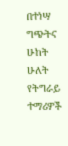በተነሣ ግጭትና ሁከት ሁለት የትግራይ ተማሪዎች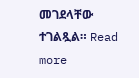መገደላቸው ተገልጿል። Read more